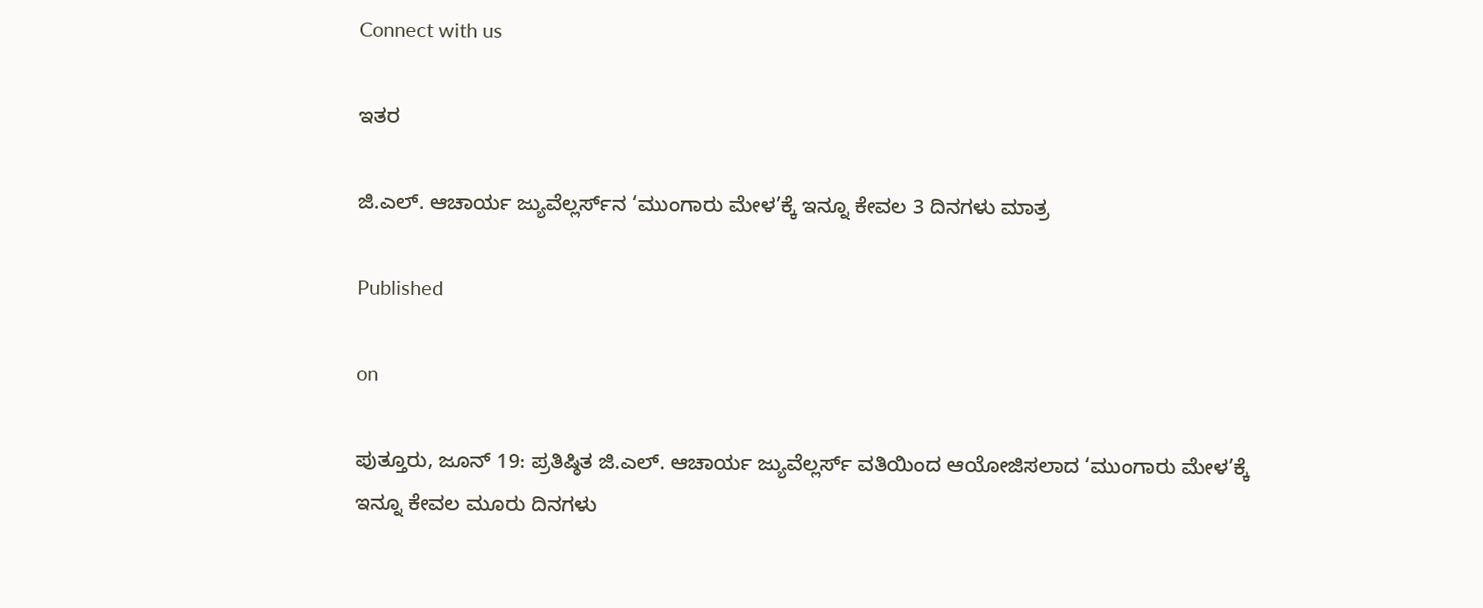Connect with us

ಇತರ

ಜಿ.ಎಲ್. ಆಚಾರ್ಯ ಜ್ಯುವೆಲ್ಲರ್ಸ್‌ನ ‘ಮುಂಗಾರು ಮೇಳ’ಕ್ಕೆ ಇನ್ನೂ ಕೇವಲ 3 ದಿನಗಳು ಮಾತ್ರ

Published

on

ಪುತ್ತೂರು, ಜೂನ್ 19: ಪ್ರತಿಷ್ಠಿತ ಜಿ.ಎಲ್. ಆಚಾರ್ಯ ಜ್ಯುವೆಲ್ಲರ್ಸ್ ವತಿಯಿಂದ ಆಯೋಜಿಸಲಾದ ‘ಮುಂಗಾರು ಮೇಳ’ಕ್ಕೆ ಇನ್ನೂ ಕೇವಲ ಮೂರು ದಿನಗಳು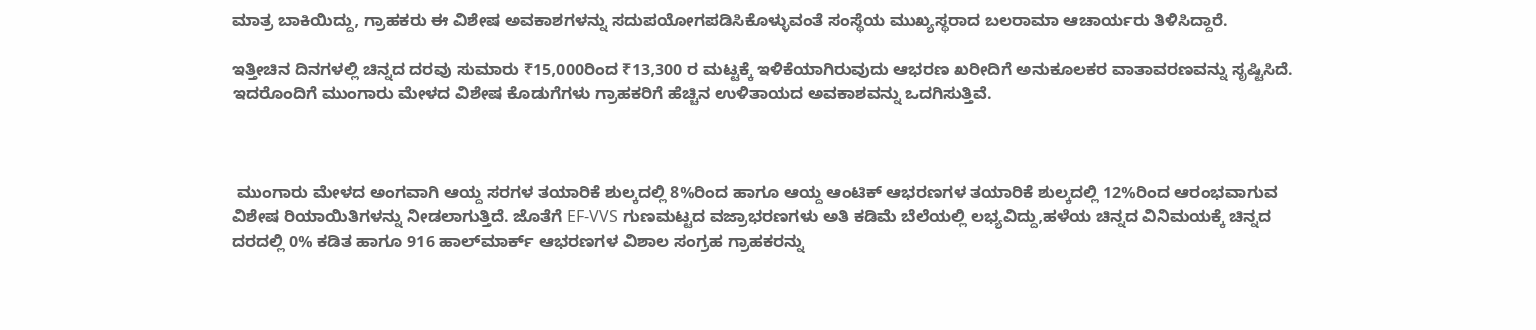ಮಾತ್ರ ಬಾಕಿಯಿದ್ದು, ಗ್ರಾಹಕರು ಈ ವಿಶೇಷ ಅವಕಾಶಗಳನ್ನು ಸದುಪಯೋಗಪಡಿಸಿಕೊಳ್ಳುವಂತೆ ಸಂಸ್ಥೆಯ ಮುಖ್ಯಸ್ಥರಾದ ಬಲರಾಮಾ ಆಚಾರ್ಯರು ತಿಳಿಸಿದ್ದಾರೆ.

ಇತ್ತೀಚಿನ ದಿನಗಳಲ್ಲಿ ಚಿನ್ನದ ದರವು ಸುಮಾರು ₹15,000ರಿಂದ ₹13,300 ರ ಮಟ್ಟಕ್ಕೆ ಇಳಿಕೆಯಾಗಿರುವುದು ಆಭರಣ ಖರೀದಿಗೆ ಅನುಕೂಲಕರ ವಾತಾವರಣವನ್ನು ಸೃಷ್ಟಿಸಿದೆ. ಇದರೊಂದಿಗೆ ಮುಂಗಾರು ಮೇಳದ ವಿಶೇಷ ಕೊಡುಗೆಗಳು ಗ್ರಾಹಕರಿಗೆ ಹೆಚ್ಚಿನ ಉಳಿತಾಯದ ಅವಕಾಶವನ್ನು ಒದಗಿಸುತ್ತಿವೆ.



 ಮುಂಗಾರು ಮೇಳದ ಅಂಗವಾಗಿ ಆಯ್ದ ಸರಗಳ ತಯಾರಿಕೆ ಶುಲ್ಕದಲ್ಲಿ 8%ರಿಂದ ಹಾಗೂ ಆಯ್ದ ಆಂಟಿಕ್ ಆಭರಣಗಳ ತಯಾರಿಕೆ ಶುಲ್ಕದಲ್ಲಿ 12%ರಿಂದ ಆರಂಭವಾಗುವ ವಿಶೇಷ ರಿಯಾಯಿತಿಗಳನ್ನು ನೀಡಲಾಗುತ್ತಿದೆ. ಜೊತೆಗೆ EF-VVS ಗುಣಮಟ್ಟದ ವಜ್ರಾಭರಣಗಳು ಅತಿ ಕಡಿಮೆ ಬೆಲೆಯಲ್ಲಿ ಲಭ್ಯವಿದ್ದು,ಹಳೆಯ ಚಿನ್ನದ ವಿನಿಮಯಕ್ಕೆ ಚಿನ್ನದ ದರದಲ್ಲಿ 0% ಕಡಿತ ಹಾಗೂ 916 ಹಾಲ್‌ಮಾರ್ಕ್ ಆಭರಣಗಳ ವಿಶಾಲ ಸಂಗ್ರಹ ಗ್ರಾಹಕರನ್ನು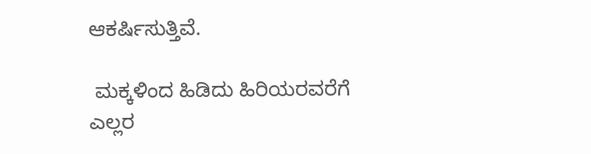ಆಕರ್ಷಿಸುತ್ತಿವೆ.

 ಮಕ್ಕಳಿಂದ ಹಿಡಿದು ಹಿರಿಯರವರೆಗೆ ಎಲ್ಲರ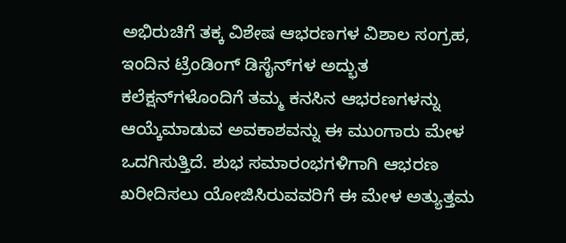ಅಭಿರುಚಿಗೆ ತಕ್ಕ ವಿಶೇಷ ಆಭರಣಗಳ ವಿಶಾಲ ಸಂಗ್ರಹ, ಇಂದಿನ ಟ್ರೆಂಡಿಂಗ್ ಡಿಸೈನ್‌ಗಳ ಅದ್ಭುತ ಕಲೆಕ್ಷನ್‌ಗಳೊಂದಿಗೆ ತಮ್ಮ ಕನಸಿನ ಆಭರಣಗಳನ್ನು ಆಯ್ಕೆಮಾಡುವ ಅವಕಾಶವನ್ನು ಈ ಮುಂಗಾರು ಮೇಳ ಒದಗಿಸುತ್ತಿದೆ. ಶುಭ ಸಮಾರಂಭಗಳಿಗಾಗಿ ಆಭರಣ ಖರೀದಿಸಲು ಯೋಜಿಸಿರುವವರಿಗೆ ಈ ಮೇಳ ಅತ್ಯುತ್ತಮ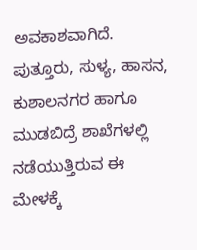ಅವಕಾಶವಾಗಿದೆ. ಪುತ್ತೂರು, ಸುಳ್ಯ, ಹಾಸನ, ಕುಶಾಲನಗರ ಹಾಗೂ ಮುಡಬಿದ್ರೆ ಶಾಖೆಗಳಲ್ಲಿ ನಡೆಯುತ್ತಿರುವ ಈ ಮೇಳಕ್ಕೆ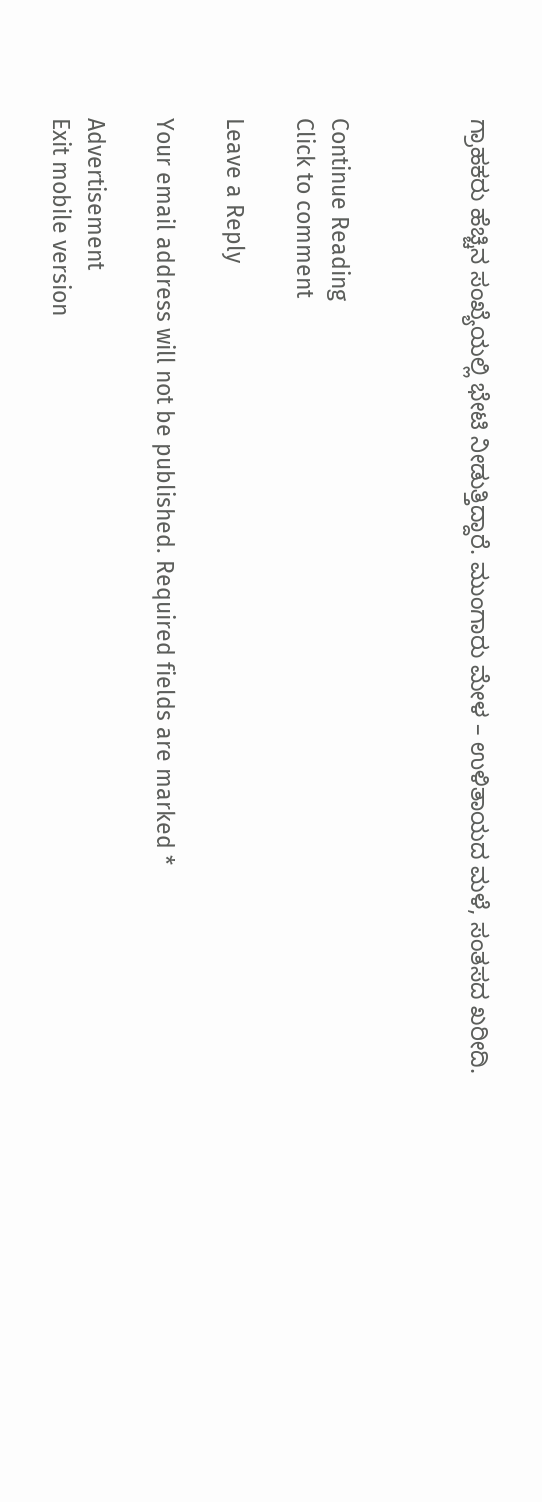ಗ್ರಾಹಕರು ಹೆಚ್ಚಿನ ಸಂಖ್ಯೆಯಲ್ಲಿ ಭೇಟಿ ನೀಡುತ್ತಿದ್ದಾರೆ. ಮುಂಗಾರು ಮೇಳ – ಉಳಿತಾಯದ ಮಳೆ, ಸಂತಸದ ಖರೀದಿ.



Continue Reading
Click to comment

Leave a Reply

Your email address will not be published. Required fields are marked *

Advertisement
Exit mobile version